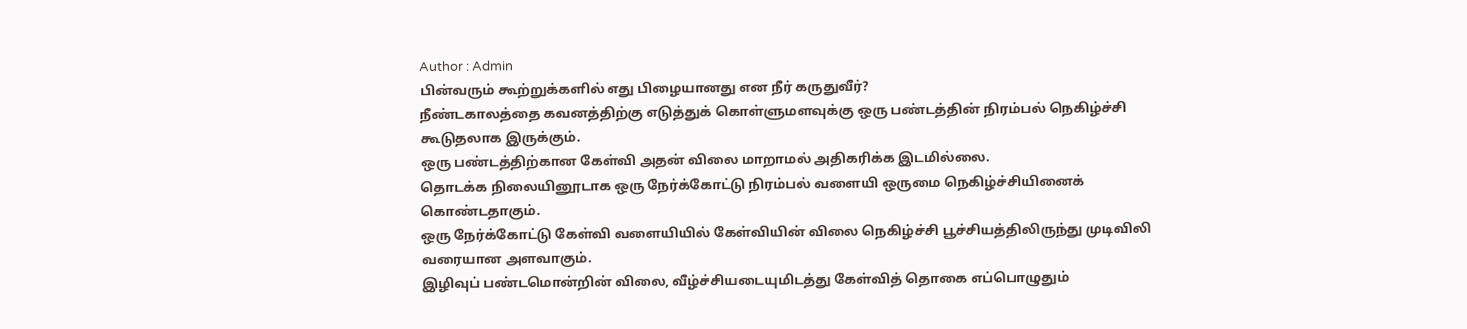Author : Admin
பின்வரும் கூற்றுக்களில் எது பிழையானது என நீர் கருதுவீர்?
நீண்டகாலத்தை கவனத்திற்கு எடுத்துக் கொள்ளுமளவுக்கு ஒரு பண்டத்தின் நிரம்பல் நெகிழ்ச்சி கூடுதலாக இருக்கும்.
ஒரு பண்டத்திற்கான கேள்வி அதன் விலை மாறாமல் அதிகரிக்க இடமில்லை.
தொடக்க நிலையினூடாக ஒரு நேர்க்கோட்டு நிரம்பல் வளையி ஒருமை நெகிழ்ச்சியினைக் கொண்டதாகும்.
ஒரு நேர்க்கோட்டு கேள்வி வளையியில் கேள்வியின் விலை நெகிழ்ச்சி பூச்சியத்திலிருந்து முடிவிலி வரையான அளவாகும்.
இழிவுப் பண்டமொன்றின் விலை, வீழ்ச்சியடையுமிடத்து கேள்வித் தொகை எப்பொழுதும்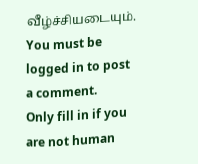வீழ்ச்சியடையும்.
You must be logged in to post a comment.
Only fill in if you are not human